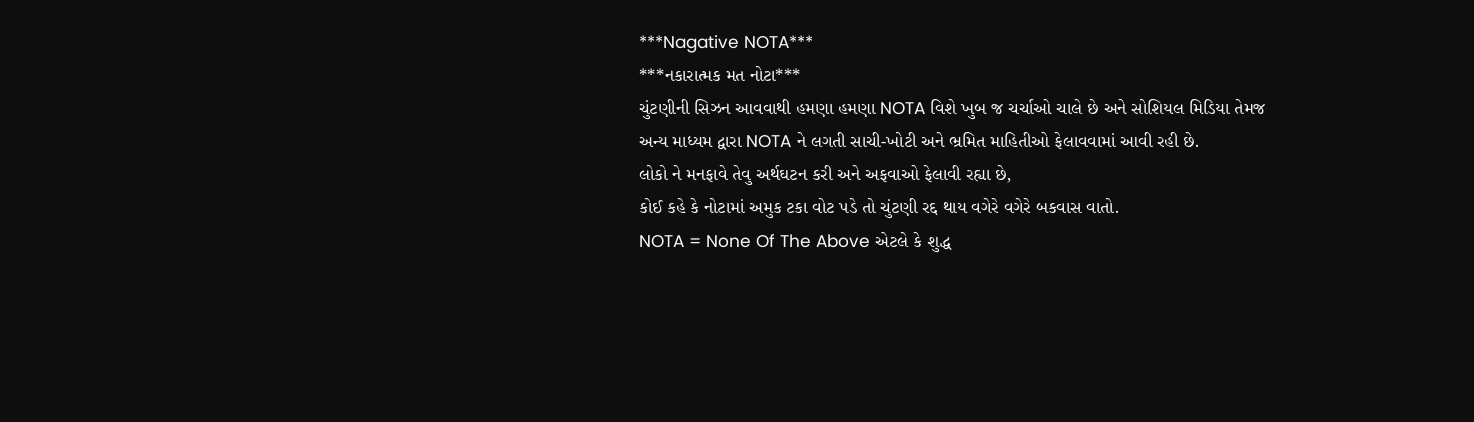***Nagative NOTA***
***નકારાત્મક મત નોટા***
ચુંટણીની સિઝન આવવાથી હમણા હમણા NOTA વિશે ખુબ જ ચર્ચાઓ ચાલે છે અને સોશિયલ મિડિયા તેમજ અન્ય માધ્યમ દ્વારા NOTA ને લગતી સાચી-ખોટી અને ભ્રમિત માહિતીઓ ફેલાવવામાં આવી રહી છે.
લોકો ને મનફાવે તેવુ અર્થઘટન કરી અને અફવાઓ ફેલાવી રહ્યા છે,
કોઈ કહે કે નોટામાં અમુક ટકા વોટ પડે તો ચુંટણી રદ્દ થાય વગેરે વગેરે બકવાસ વાતો.
NOTA = None Of The Above એટલે કે શુદ્ધ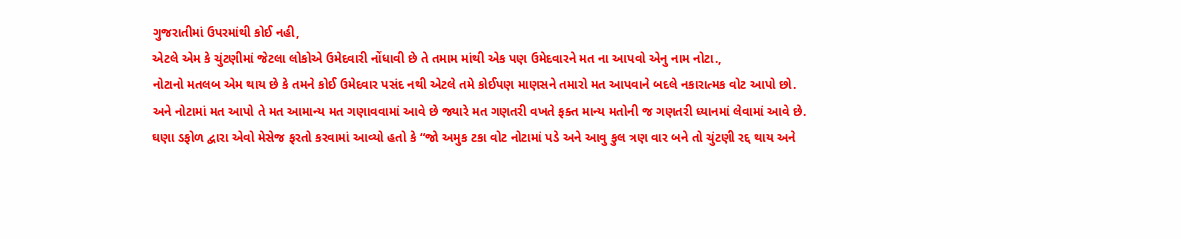ગુજરાતીમાં ઉપરમાંથી કોઈ નહી,
એટલે એમ કે ચુંટણીમાં જેટલા લોકોએ ઉમેદવારી નોંધાવી છે તે તમામ માંથી એક પણ ઉમેદવારને મત ના આપવો એનુ નામ નોટા.,
નોટાનો મતલબ એમ થાય છે કે તમને કોઈ ઉમેદવાર પસંદ નથી એટલે તમે કોઈપણ માણસને તમારો મત આપવાને બદલે નકારાત્મક વોટ આપો છો.
અને નોટામાં મત આપો તે મત આમાન્ય મત ગણાવવામાં આવે છે જ્યારે મત ગણતરી વખતે ફક્ત માન્ય મતોની જ ગણતરી ધ્યાનમાં લેવામાં આવે છે.
ઘણા ડફોળ દ્વારા એવો મેસેજ ફરતો કરવામાં આવ્યો હતો કે “જો અમુક ટકા વોટ નોટામાં પડે અને આવુ કુલ ત્રણ વાર બને તો ચુંટણી રદ્દ થાય અને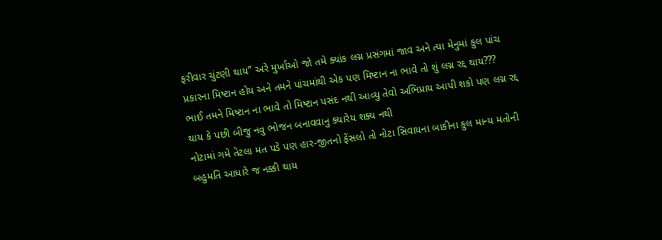ફરીવાર ચુંટણી થાય” અરે મુર્ખાઓ જો તમે ક્યાંક લગ્ન પ્રસંગમાં જાવ અને ત્યા મેનુમાં કુલ પાંચ પ્રકારના મિષ્ટાન હોય અને તમને પાંચમાંથી એક પણ મિષ્ટાન ના ભાવે તો શું લગ્ન રદ્દ થાય???
ભાઈ તમને મિષ્ટાન ના ભાવે તો મિષ્ટાન પસંદ નથી આવ્યુ તેવો અભિપ્રાય આપી શકો પણ લગ્ન રદ્દ થાય કે પછી બીજુ નવુ ભોજન બનાવવાનુ ક્યારેય શક્ય નથી
નોટામાં ગમે તેટલા મત પડે પણ હાર-જીતનો ફેંસલો તો નોટા સિવાયના બાકીના કુલ માન્ય મતોની બહુમતિ આધારે જ નક્કી થાય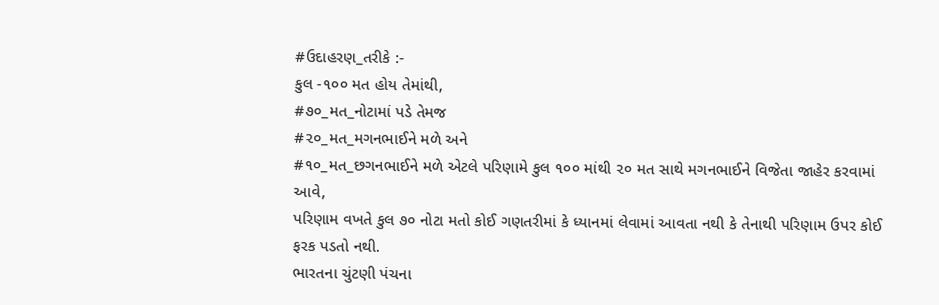#ઉદાહરણ_તરીકે :-
કુલ -૧૦૦ મત હોય તેમાંથી,
#૭૦_મત_નોટામાં પડે તેમજ
#૨૦_મત_મગનભાઈને મળે અને
#૧૦_મત_છગનભાઈને મળે એટલે પરિણામે કુલ ૧૦૦ માંથી ૨૦ મત સાથે મગનભાઈને વિજેતા જાહેર કરવામાં આવે,
પરિણામ વખતે કુલ ૭૦ નોટા મતો કોઈ ગણતરીમાં કે ધ્યાનમાં લેવામાં આવતા નથી કે તેનાથી પરિણામ ઉપર કોઈ ફરક પડતો નથી.
ભારતના ચુંટણી પંચના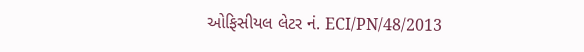ઓફિસીયલ લેટર નં. ECI/PN/48/2013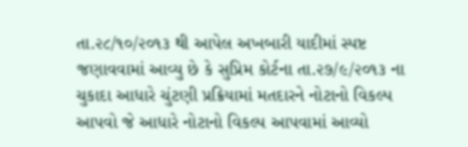તા.૨૮/૧૦/૨૦૧૩ થી આપેલ અખબારી યાદીમાં સ્પષ્ટ જણાવવામાં આવ્યુ છે કે સુપ્રિમ કોર્ટના તા.૨૭/૯/૨૦૧૩ ના ચુકાદા આધારે ચુંટણી પ્રક્રિયામાં મતદારને નોટાનો વિકલ્પ આપવો જે આધારે નોટાનો વિકલ્પ આપવામાં આવ્યો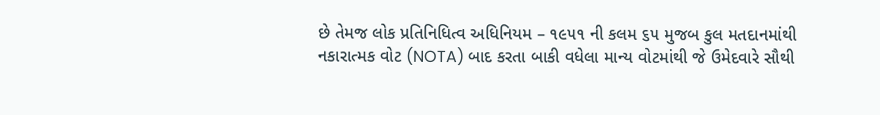છે તેમજ લોક પ્રતિનિધિત્વ અધિનિયમ – ૧૯૫૧ ની કલમ ૬૫ મુજબ કુલ મતદાનમાંથી નકારાત્મક વોટ (NOTA) બાદ કરતા બાકી વધેલા માન્ય વોટમાંથી જે ઉમેદવારે સૌથી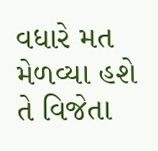વધારે મત મેળવ્યા હશે તે વિજેતા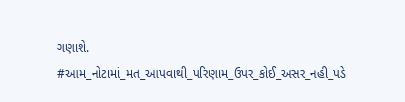ગણાશે.
#આમ_નોટામાં_મત_આપવાથી_પરિણામ_ઉપર_કોઈ_અસર_નહી_પડે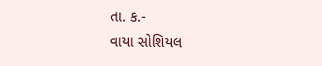તા. ક.-
વાયા સોશિયલ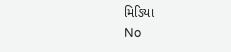મિઙિયા
No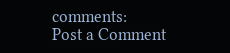comments:
Post a Comment